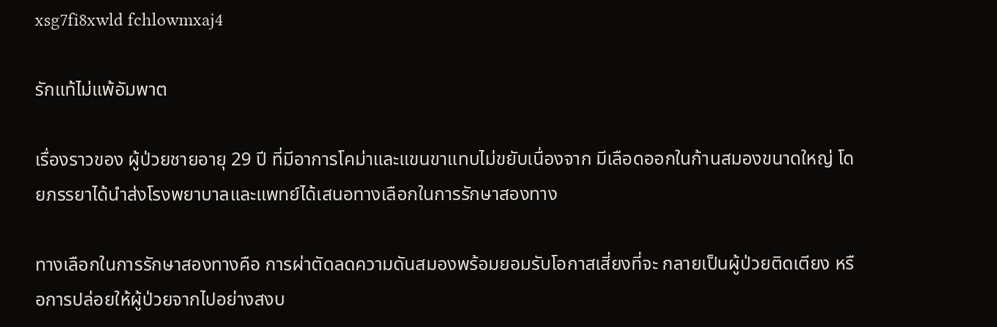xsg7fi8xwld fchlowmxaj4

รักแท้ไม่แพ้อัมพาต

เรื่องราวของ ผู้ป่วยชายอายุ 29 ปี ที่มีอาการโคม่าและแขนขาแทบไม่ขยับเนื่องจาก มีเลือดออกในก้านสมองขนาดใหญ่ โดยภรรยาได้นำส่งโรงพยาบาลและแพทย์ได้เสนอทางเลือกในการรักษาสองทาง

ทางเลือกในการรักษาสองทางคือ การผ่าตัดลดความดันสมองพร้อมยอมรับโอกาสเสี่ยงที่จะ กลายเป็นผู้ป่วยติดเตียง หรือการปล่อยให้ผู้ป่วยจากไปอย่างสงบ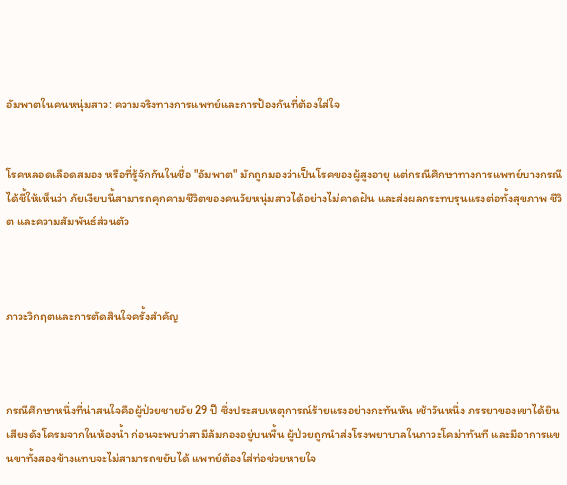อัมพาตในคนหนุ่มสาว: ความจริงทางการแพทย์และการป้องกันที่ต้องใส่ใจ


โรคหลอดเลือดสมอง หรือที่รู้จักกันในชื่อ "อัมพาต" มักถูกมองว่าเป็นโรคของผู้สูงอายุ แต่กรณีศึกษาทางการแพทย์บางกรณีได้ชี้ให้เห็นว่า ภัยเงียบนี้สามารถคุกคามชีวิตของคนวัยหนุ่มสาวได้อย่างไม่คาดฝัน และส่งผลกระทบรุนแรงต่อทั้งสุขภาพ ชีวิต และความสัมพันธ์ส่วนตัว



ภาวะวิกฤตและการตัดสินใจครั้งสำคัญ



กรณีศึกษาหนึ่งที่น่าสนใจคือผู้ป่วยชายวัย 29 ปี ซึ่งประสบเหตุการณ์ร้ายแรงอย่างกะทันหัน เช้าวันหนึ่ง ภรรยาของเขาได้ยินเสียงดังโครมจากในห้องน้ำ ก่อนจะพบว่าสามีล้มกองอยู่บนพื้น ผู้ป่วยถูกนำส่งโรงพยาบาลในภาวะโคม่าทันที และมีอาการแขนขาทั้งสองข้างแทบจะไม่สามารถขยับได้ แพทย์ต้องใส่ท่อช่วยหายใจ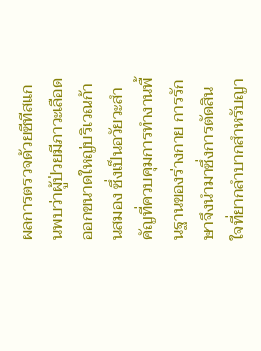ผลการตรวจด้วยซีทีสแกนพบว่าผู้ป่วยมีภาวะเลือดออกขนาดใหญ่บริเวณก้านสมอง ซึ่งเป็นอวัยวะสำคัญที่ควบคุมการทำงานพื้นฐานของร่างกาย การรักษาจึงนำมาซึ่งการตัดสินใจที่ยากลำบากสำหรับญา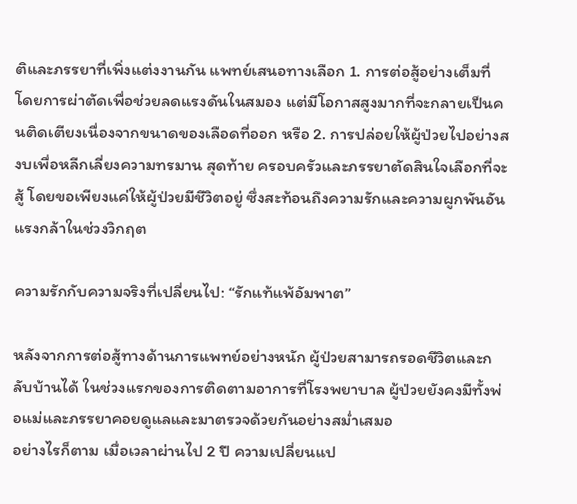ติและภรรยาที่เพิ่งแต่งงานกัน แพทย์เสนอทางเลือก 1. การต่อสู้อย่างเต็มที่ โดยการผ่าตัดเพื่อช่วยลดแรงดันในสมอง แต่มีโอกาสสูงมากที่จะกลายเป็นคนติดเตียงเนื่องจากขนาดของเลือดที่ออก หรือ 2. การปล่อยให้ผู้ป่วยไปอย่างสงบเพื่อหลีกเลี่ยงความทรมาน สุดท้าย ครอบครัวและภรรยาตัดสินใจเลือกที่จะสู้ โดยขอเพียงแค่ให้ผู้ป่วยมีชีวิตอยู่ ซึ่งสะท้อนถึงความรักและความผูกพันอันแรงกล้าในช่วงวิกฤต

ความรักกับความจริงที่เปลี่ยนไป: “รักแท้แพ้อัมพาต”

หลังจากการต่อสู้ทางด้านการแพทย์อย่างหนัก ผู้ป่วยสามารถรอดชีวิตและกลับบ้านได้ ในช่วงแรกของการติดตามอาการที่โรงพยาบาล ผู้ป่วยยังคงมีทั้งพ่อแม่และภรรยาคอยดูแลและมาตรวจด้วยกันอย่างสม่ำเสมอ
อย่างไรก็ตาม เมื่อเวลาผ่านไป 2 ปี ความเปลี่ยนแป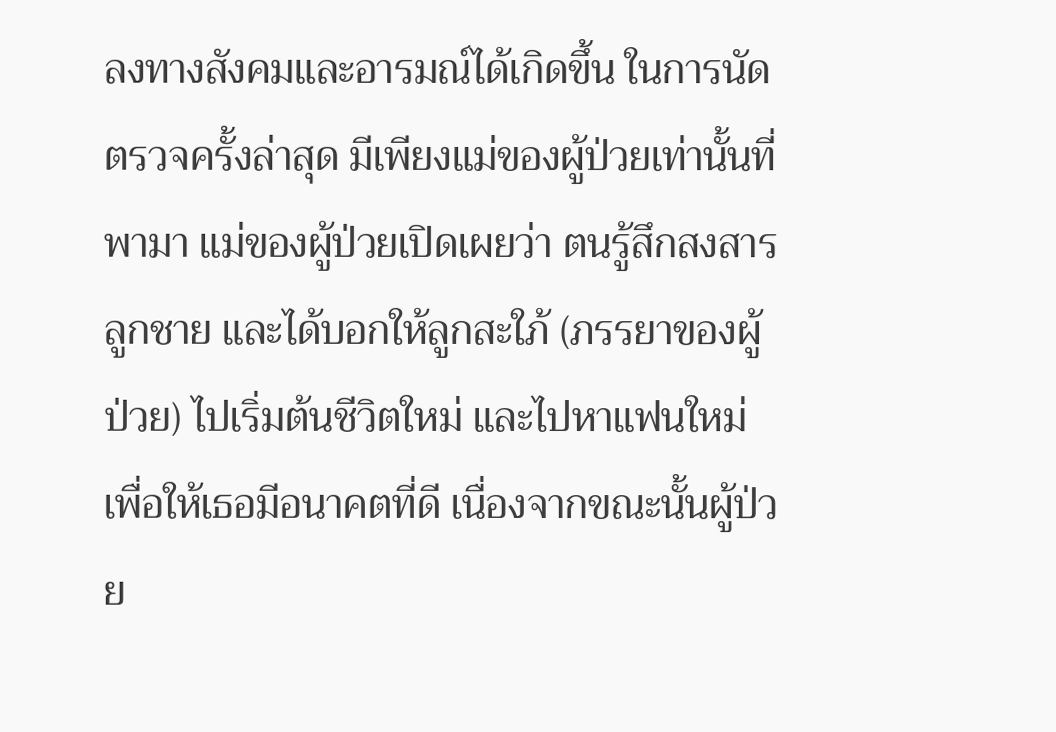ลงทางสังคมและอารมณ์ได้เกิดขึ้น ในการนัดตรวจครั้งล่าสุด มีเพียงแม่ของผู้ป่วยเท่านั้นที่พามา แม่ของผู้ป่วยเปิดเผยว่า ตนรู้สึกสงสารลูกชาย และได้บอกให้ลูกสะใภ้ (ภรรยาของผู้ป่วย) ไปเริ่มต้นชีวิตใหม่ และไปหาแฟนใหม่ เพื่อให้เธอมีอนาคตที่ดี เนื่องจากขณะนั้นผู้ป่วย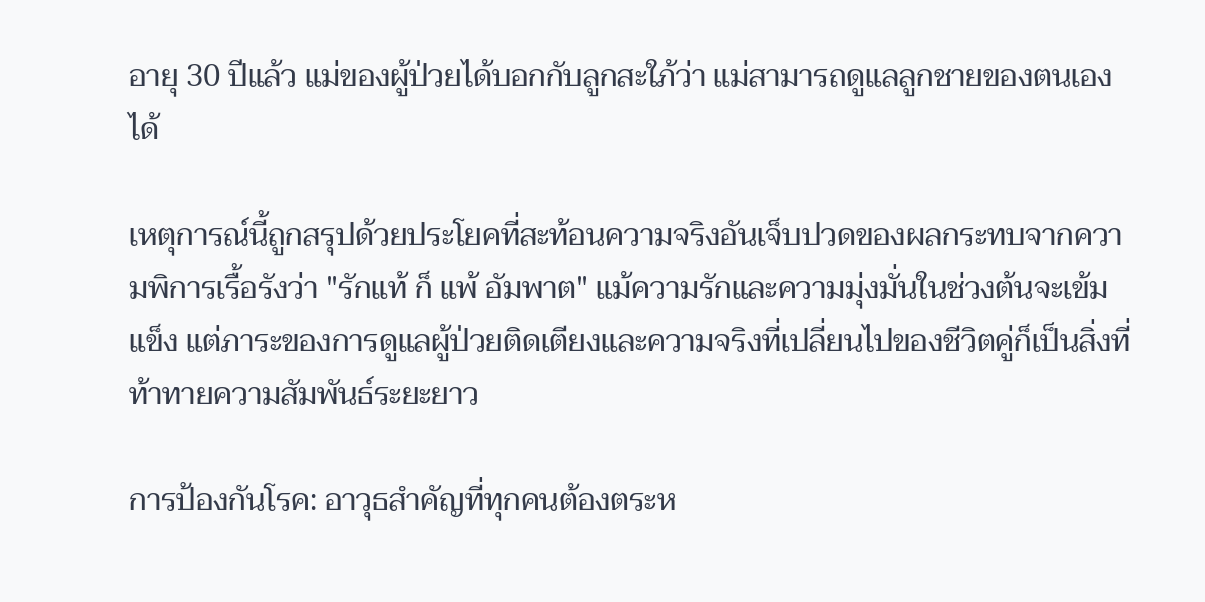อายุ 30 ปีแล้ว แม่ของผู้ป่วยได้บอกกับลูกสะใภ้ว่า แม่สามารถดูแลลูกชายของตนเองได้

เหตุการณ์นี้ถูกสรุปด้วยประโยคที่สะท้อนความจริงอันเจ็บปวดของผลกระทบจากความพิการเรื้อรังว่า "รักแท้ ก็ แพ้ อัมพาต" แม้ความรักและความมุ่งมั่นในช่วงต้นจะเข้มแข็ง แต่ภาระของการดูแลผู้ป่วยติดเตียงและความจริงที่เปลี่ยนไปของชีวิตคู่ก็เป็นสิ่งที่ท้าทายความสัมพันธ์ระยะยาว

การป้องกันโรค: อาวุธสำคัญที่ทุกคนต้องตระห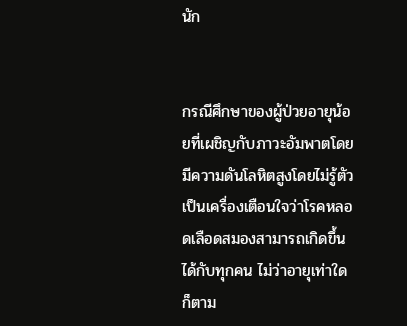นัก


กรณีศึกษาของผู้ป่วยอายุน้อยที่เผชิญกับภาวะอัมพาตโดยมีความดันโลหิตสูงโดยไม่รู้ตัว เป็นเครื่องเตือนใจว่าโรคหลอดเลือดสมองสามารถเกิดขึ้นได้กับทุกคน ไม่ว่าอายุเท่าใดก็ตาม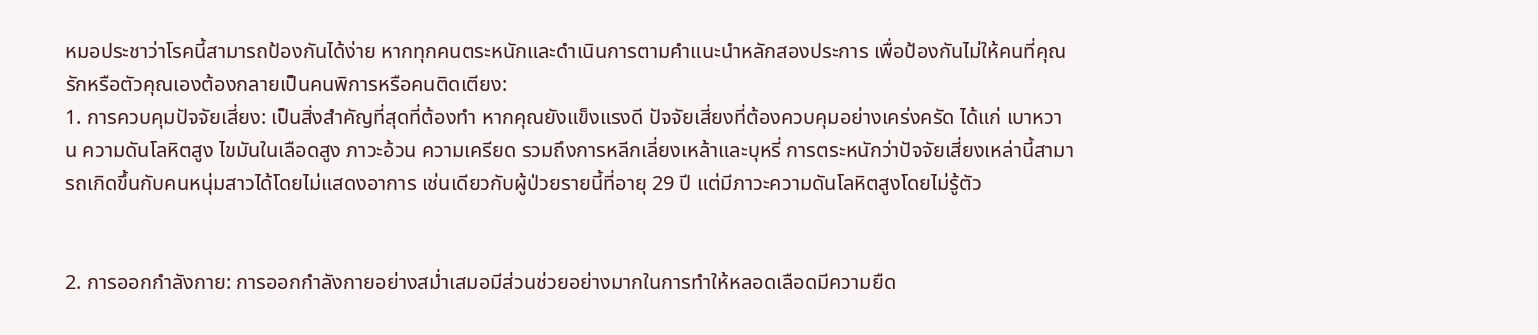หมอประชาว่าโรคนี้สามารถป้องกันได้ง่าย หากทุกคนตระหนักและดำเนินการตามคำแนะนำหลักสองประการ เพื่อป้องกันไม่ให้คนที่คุณรักหรือตัวคุณเองต้องกลายเป็นคนพิการหรือคนติดเตียง:
1. การควบคุมปัจจัยเสี่ยง: เป็นสิ่งสำคัญที่สุดที่ต้องทำ หากคุณยังแข็งแรงดี ปัจจัยเสี่ยงที่ต้องควบคุมอย่างเคร่งครัด ได้แก่ เบาหวาน ความดันโลหิตสูง ไขมันในเลือดสูง ภาวะอ้วน ความเครียด รวมถึงการหลีกเลี่ยงเหล้าและบุหรี่ การตระหนักว่าปัจจัยเสี่ยงเหล่านี้สามารถเกิดขึ้นกับคนหนุ่มสาวได้โดยไม่แสดงอาการ เช่นเดียวกับผู้ป่วยรายนี้ที่อายุ 29 ปี แต่มีภาวะความดันโลหิตสูงโดยไม่รู้ตัว


2. การออกกำลังกาย: การออกกำลังกายอย่างสม่ำเสมอมีส่วนช่วยอย่างมากในการทำให้หลอดเลือดมีความยืด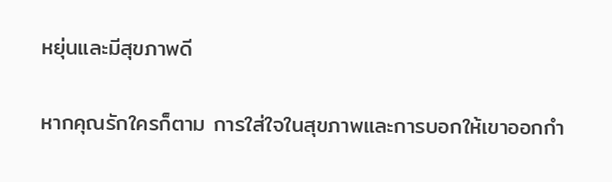หยุ่นและมีสุขภาพดี


หากคุณรักใครก็ตาม การใส่ใจในสุขภาพและการบอกให้เขาออกกำ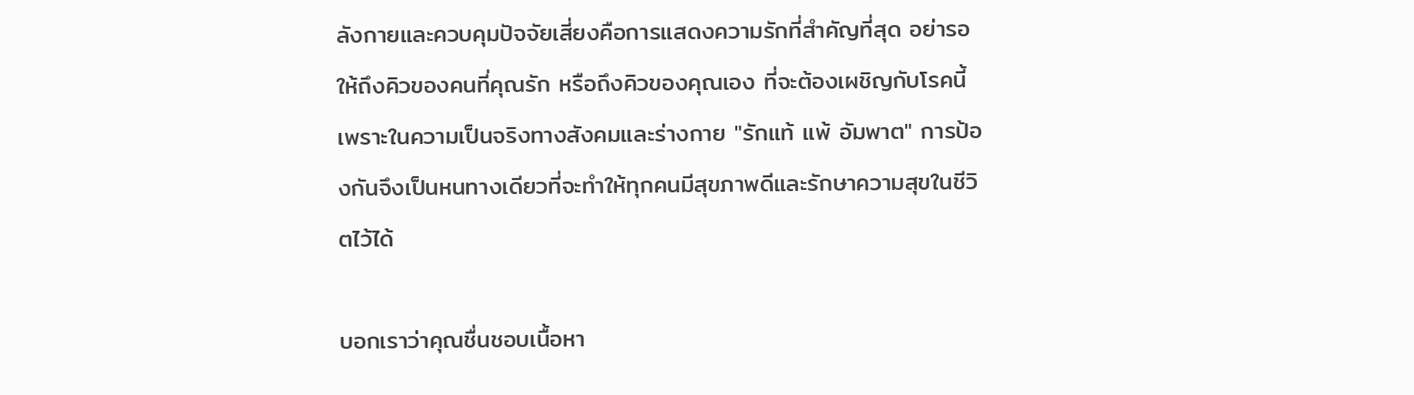ลังกายและควบคุมปัจจัยเสี่ยงคือการแสดงความรักที่สำคัญที่สุด อย่ารอให้ถึงคิวของคนที่คุณรัก หรือถึงคิวของคุณเอง ที่จะต้องเผชิญกับโรคนี้ เพราะในความเป็นจริงทางสังคมและร่างกาย "รักแท้ แพ้ อัมพาต" การป้องกันจึงเป็นหนทางเดียวที่จะทำให้ทุกคนมีสุขภาพดีและรักษาความสุขในชีวิตไว้ได้

บอกเราว่าคุณชื่นชอบเนื้อหา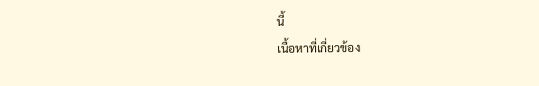นี้
เนื้อหาที่เกี่ยวข้อง